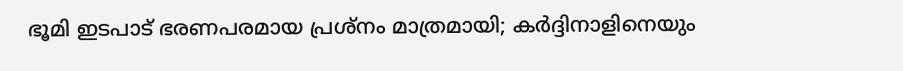ഭൂമി ഇടപാട് ഭരണപരമായ പ്രശ്‌നം മാത്രമായി; കര്‍ദ്ദിനാളിനെയും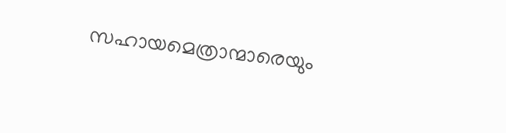സഹായമെത്രാന്മാരെയും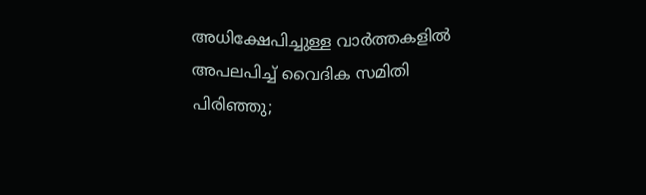അധിക്ഷേപിച്ചുള്ള വാര്‍ത്തകളില്‍ അപലപിച്ച് വൈദിക സമിതി പിരിഞ്ഞു;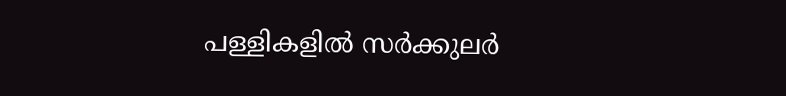പള്ളികളില്‍ സര്‍ക്കുലര്‍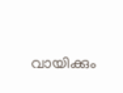വായിക്കും